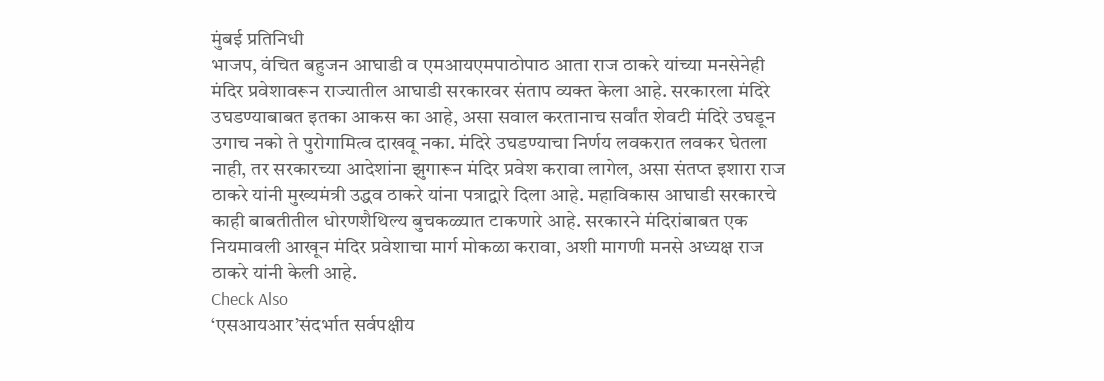मुंबई प्रतिनिधी
भाजप, वंचित बहुजन आघाडी व एमआयएमपाठोपाठ आता राज ठाकरे यांच्या मनसेनेही मंदिर प्रवेशावरून राज्यातील आघाडी सरकारवर संताप व्यक्त केला आहे. सरकारला मंदिरे उघडण्याबाबत इतका आकस का आहे, असा सवाल करतानाच सर्वांत शेवटी मंदिरे उघडून उगाच नको ते पुरोगामित्व दाखवू नका. मंदिरे उघडण्याचा निर्णय लवकरात लवकर घेतला नाही, तर सरकारच्या आदेशांना झुगारून मंदिर प्रवेश करावा लागेल, असा संतप्त इशारा राज ठाकरे यांनी मुख्यमंत्री उद्धव ठाकरे यांना पत्राद्वारे दिला आहे. महाविकास आघाडी सरकारचे काही बाबतीतील धोरणशैथिल्य बुचकळ्यात टाकणारे आहे. सरकारने मंदिरांबाबत एक नियमावली आखून मंदिर प्रवेशाचा मार्ग मोकळा करावा, अशी मागणी मनसे अध्यक्ष राज ठाकरे यांनी केली आहे.
Check Also
‘एसआयआर’संदर्भात सर्वपक्षीय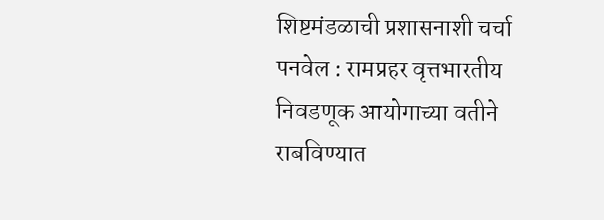शिष्टमंडळाची प्रशासनाशी चर्चा
पनवेल : रामप्रहर वृत्तभारतीय निवडणूक आयोगाच्या वतीने राबविण्यात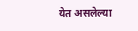येत असलेल्या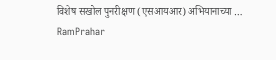विशेष सखोल पुनरीक्षण (एसआयआर) अभियानाच्या …
RamPrahar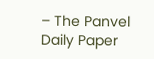– The Panvel Daily Paper